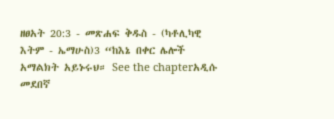ዘፀአት 20:3 - መጽሐፍ ቅዱስ - (ካቶሊካዊ እትም - ኤማሁስ)3 “ከእኔ በቀር ሌሎች አማልክት አይኑሩህ። See the chapterአዲሱ መደበኛ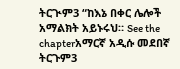ትርጒም3 “ከእኔ በቀር ሌሎች አማልክት አይኑሩህ። See the chapterአማርኛ አዲሱ መደበኛ ትርጉም3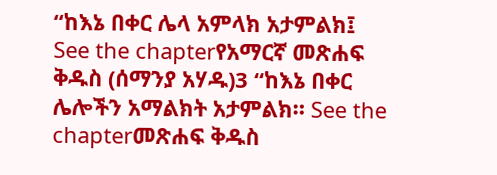“ከእኔ በቀር ሌላ አምላክ አታምልክ፤ See the chapterየአማርኛ መጽሐፍ ቅዱስ (ሰማንያ አሃዱ)3 “ከእኔ በቀር ሌሎችን አማልክት አታምልክ። See the chapterመጽሐፍ ቅዱስ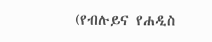(የብሉይና የሐዲስ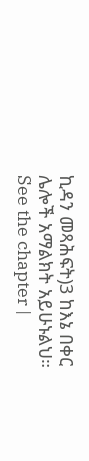ኪዳን መጻሕፍት)3 ከእኔ በቀር ሌሎች አማልክት አይሁኑልህ። See the chapter |